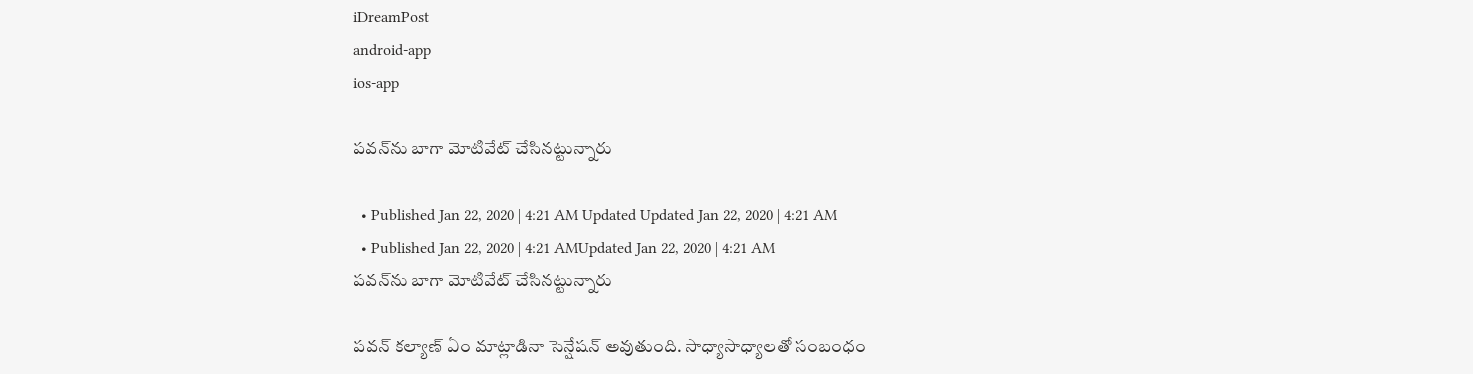iDreamPost
android-app
ios-app

పవన్‌ను బాగా మోటివేట్‌ చేసినట్టున్నారు

  • Published Jan 22, 2020 | 4:21 AM Updated Updated Jan 22, 2020 | 4:21 AM
  • Published Jan 22, 2020 | 4:21 AMUpdated Jan 22, 2020 | 4:21 AM
పవన్‌ను బాగా మోటివేట్‌ చేసినట్టున్నారు

పవన్‌ కల్యాణ్‌ ఏం మాట్లాడినా సెన్షేషన్‌ అవుతుంది. సాధ్యాసాధ్యాలతో సంబంధం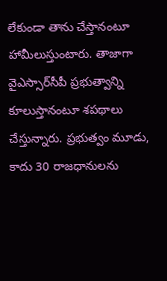లేకుండా తాను చేస్తానంటూ హామీలుస్తుంటారు. తాజాగా వైఎస్సార్‌సీపీ ప్రభుత్వాన్ని కూలుస్తానంటూ శపథాలు చేస్తున్నారు. ప్రభుత్వం మూడు, కాదు 30 రాజధానులను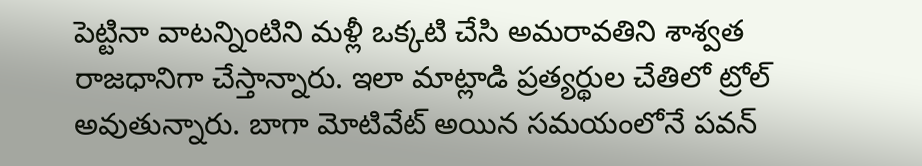పెట్టినా వాటన్నింటిని మళ్లీ ఒక్కటి చేసి అమరావతిని శాశ్వత రాజధానిగా చేస్తాన్నారు. ఇలా మాట్లాడి ప్రత్యర్థుల చేతిలో ట్రోల్‌ అవుతున్నారు. బాగా మోటివేట్‌ అయిన సమయంలోనే పవన్‌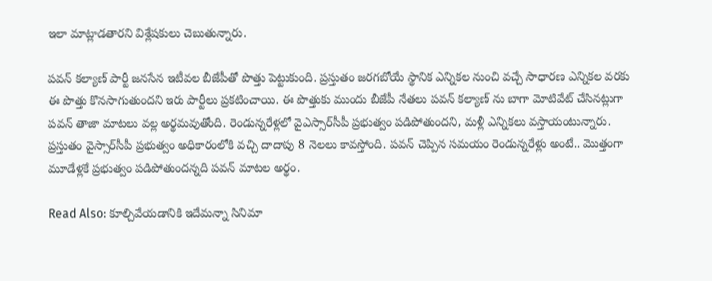ఇలా మాట్లాడతారని విశ్లేషకులు చెబుతున్నారు.

పవన్‌ కల్యాణ్‌ పార్టీ జనసేన ఇటీవల బీజేపీతో పొత్తు పెట్టుకుంది. ప్రస్తుతం జరగబోయే స్థానిక ఎన్నికల నుంచి వచ్చే సాధారణ ఎన్నికల వరకు ఈ పొత్తు కొనసాగుతుందని ఇరు పార్టీలు ప్రకటించాయి. ఈ పొత్తుకు ముందు బీజేపీ నేతలు పవన్‌ కల్యాణ్‌ ను బాగా మోటివేట్‌ చేసినట్లుగా పవన్‌ తాజా మాటలు వల్ల అర్థమవుతోంది. రెండున్నరేళ్లలో వైఎస్సార్‌సీపీ ప్రభుత్వం పడిపోతుందని, మళ్లీ ఎన్నికలు వస్తాయంటున్నారు. ప్రస్తుతం వైస్సార్‌సీపీ ప్రభుత్వం అధికారంలోకి వచ్చి దాదాపు 8 నెలలు కావస్తోంది. పవన్‌ చెప్పిన సమయం రెండున్నరేళ్లు అంటే.. మొత్తంగా మూడేళ్లకే ప్రభుత్వం పడిపోతుందన్నది పవన్‌ మాటల అర్థం.

Read Also: కూల్చివేయడానికి ఇదేమన్నా సినిమా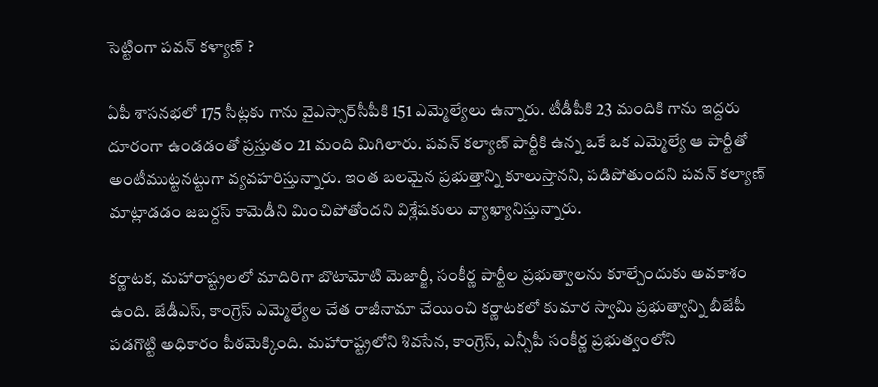సెట్టింగా పవన్ కళ్యాణ్ ?

ఏపీ శాసనభలో 175 సీట్లకు గాను వైఎస్సార్‌సీపీకి 151 ఎమ్మెల్యేలు ఉన్నారు. టీడీపీకి 23 మందికి గాను ఇద్దరు దూరంగా ఉండడంతో ప్రస్తుతం 21 మంది మిగిలారు. పవన్‌ కల్యాణ్‌ పార్టీకి ఉన్న ఒకే ఒక ఎమ్మెల్యే ఆ పార్టీతో అంటీముట్టనట్టుగా వ్యవహరిస్తున్నారు. ఇంత బలమైన ప్రభుత్తాన్ని కూలుస్తానని, పడిపోతుందని పవన్‌ కల్యాణ్‌ మాట్లాడడం జబర్దస్‌ కామెడీని మించిపోతోందని విశ్లేషకులు వ్యాఖ్యానిస్తున్నారు.

కర్ణాటక, మహారాష్ట్రలలో మాదిరిగా బొటామోటి మెజార్జీ, సంకీర్ణ పార్టీల ప్రభుత్వాలను కూల్చేందుకు అవకాశం ఉంది. జేడీఎస్, కాంగ్రెస్‌ ఎమ్మెల్యేల చేత రాజీనామా చేయించి కర్ణాటకలో కుమార స్వామి ప్రభుత్వాన్ని బీజేపీ పడగొట్టి అధికారం పీఠమెక్కింది. మహారాష్ట్రలోని శివసేన, కాంగ్రెస్, ఎన్సీపీ సంకీర్ణ ప్రభుత్వంలోని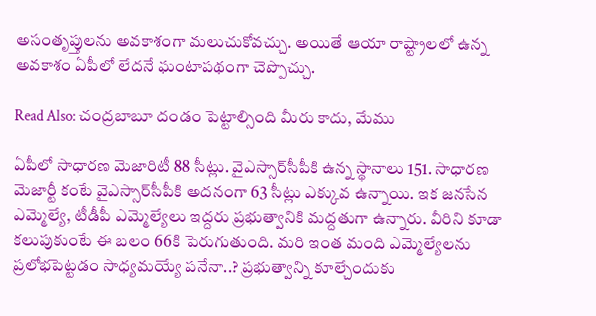అసంతృప్తులను అవకాశంగా మలుచుకోవచ్చు. అయితే ఆయా రాష్ట్రాలలో ఉన్న అవకాశం ఏపీలో లేదనే ఘంటాపథంగా చెప్పొచ్చు.

Read Also: చంద్ర‌బాబూ దండం పెట్టాల్సింది మీరు కాదు, మేము

ఏపీలో సాధారణ మెజారిటీ 88 సీట్లు. వైఎస్సార్‌సీపీకి ఉన్న స్థానాలు 151. సాధారణ మెజార్టీ కంటే వైఎస్సార్‌సీపీకి అదనంగా 63 సీట్లు ఎక్కువ ఉన్నాయి. ఇక జనసేన ఎమ్మెల్యే, టీడీపీ ఎమ్మెల్యేలు ఇద్దరు ప్రభుత్వానికి మద్దతుగా ఉన్నారు. వీరిని కూడా కలుపుకుంటే ఈ బలం 66కి పెరుగుతుంది. మరి ఇంత మంది ఎమ్మెల్యేలను ప్రలోభపెట్టడం సాధ్యమయ్యే పనేనా..? ప్రభుత్వాన్ని కూల్చేందుకు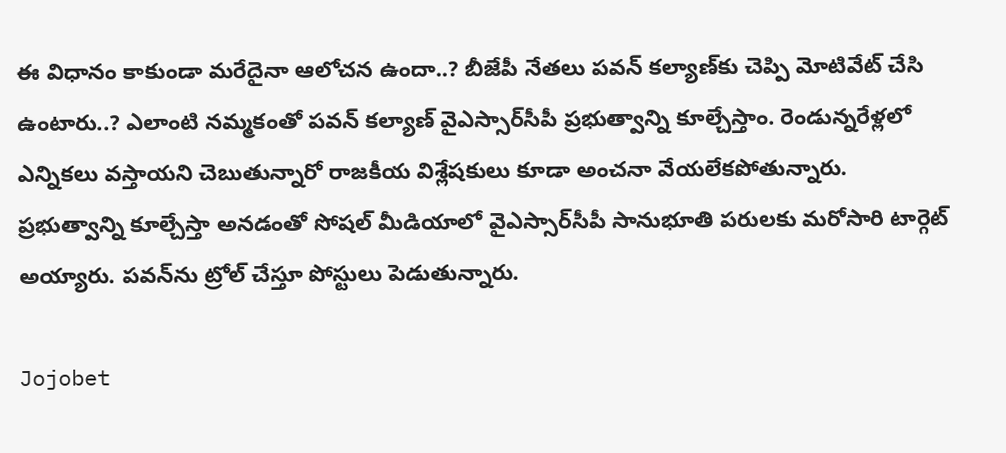ఈ విధానం కాకుండా మరేదైనా ఆలోచన ఉందా..? బీజేపీ నేతలు పవన్‌ కల్యాణ్‌కు చెప్పి మోటివేట్‌ చేసి ఉంటారు..? ఎలాంటి నమ్మకంతో పవన్‌ కల్యాణ్‌ వైఎస్సార్‌సీపీ ప్రభుత్వాన్ని కూల్చేస్తాం. రెండున్నరేళ్లలో ఎన్నికలు వస్తాయని చెబుతున్నారో రాజకీయ విశ్లేషకులు కూడా అంచనా వేయలేకపోతున్నారు. ప్రభుత్వాన్ని కూల్చేస్తా అనడంతో సోషల్‌ మీడియాలో వైఎస్సార్‌సీపీ సానుభూతి పరులకు మరోసారి టార్గెట్‌ అయ్యారు. పవన్‌ను ట్రోల్‌ చేస్తూ పోస్టులు పెడుతున్నారు.

Jojobet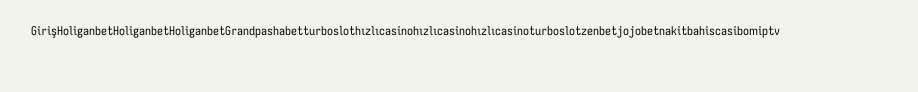GirişHoliganbetHoliganbetHoliganbetGrandpashabetturboslothızlıcasinohızlıcasinohızlıcasinoturboslotzenbetjojobetnakitbahiscasibomiptv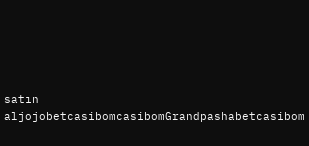satın aljojobetcasibomcasibomGrandpashabetcasibom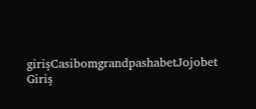girişCasibomgrandpashabetJojobet Giriş